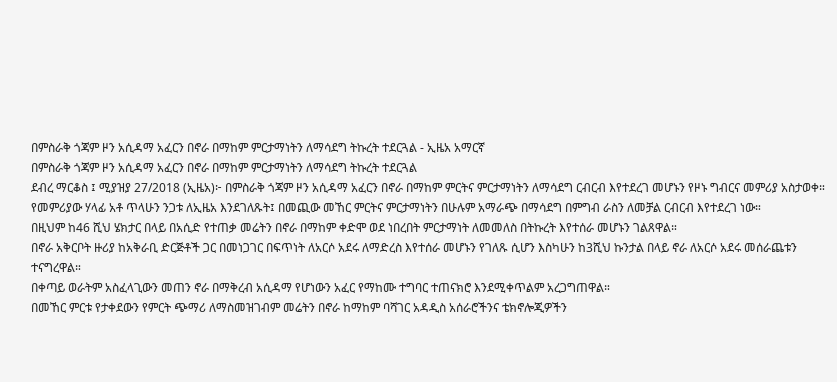በምስራቅ ጎጃም ዞን አሲዳማ አፈርን በኖራ በማከም ምርታማነትን ለማሳደግ ትኩረት ተደርጓል - ኢዜአ አማርኛ
በምስራቅ ጎጃም ዞን አሲዳማ አፈርን በኖራ በማከም ምርታማነትን ለማሳደግ ትኩረት ተደርጓል
ደብረ ማርቆስ ፤ ሚያዝያ 27/2018 (ኢዜአ)፦ በምስራቅ ጎጃም ዞን አሲዳማ አፈርን በኖራ በማከም ምርትና ምርታማነትን ለማሳደግ ርብርብ እየተደረገ መሆኑን የዞኑ ግብርና መምሪያ አስታወቀ።
የመምሪያው ሃላፊ አቶ ጥላሁን ንጋቱ ለኢዜአ እንደገለጹት፤ በመጪው መኸር ምርትና ምርታማነትን በሁሉም አማራጭ በማሳደግ በምግብ ራስን ለመቻል ርብርብ እየተደረገ ነው።
በዚህም ከ46 ሺህ ሄክታር በላይ በአሲድ የተጠቃ መሬትን በኖራ በማከም ቀድሞ ወደ ነበረበት ምርታማነት ለመመለስ በትኩረት እየተሰራ መሆኑን ገልጸዋል።
በኖራ አቅርቦት ዙሪያ ከአቅራቢ ድርጅቶች ጋር በመነጋገር በፍጥነት ለአርሶ አደሩ ለማድረስ እየተሰራ መሆኑን የገለጹ ሲሆን እስካሁን ከ3ሺህ ኩንታል በላይ ኖራ ለአርሶ አደሩ መሰራጨቱን ተናግረዋል።
በቀጣይ ወራትም አስፈላጊውን መጠን ኖራ በማቅረብ አሲዳማ የሆነውን አፈር የማከሙ ተግባር ተጠናክሮ እንደሚቀጥልም አረጋግጠዋል።
በመኸር ምርቱ የታቀደውን የምርት ጭማሪ ለማስመዝገብም መሬትን በኖራ ከማከም ባሻገር አዳዲስ አሰራሮችንና ቴክኖሎጂዎችን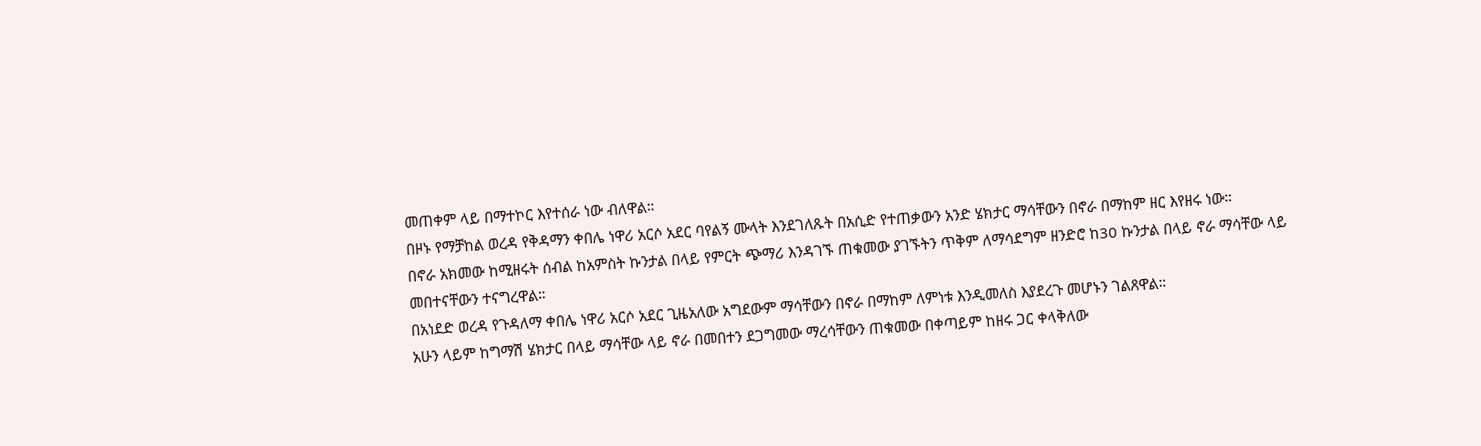መጠቀም ላይ በማተኮር እየተሰራ ነው ብለዋል።
በዞኑ የማቻከል ወረዳ የቅዳማን ቀበሌ ነዋሪ አርሶ አደር ባየልኝ ሙላት እንደገለጹት በአሲድ የተጠቃውን አንድ ሄክታር ማሳቸውን በኖራ በማከም ዘር እየዘሩ ነው።
በኖራ አክመው ከሚዘሩት ሰብል ከአምስት ኩንታል በላይ የምርት ጭማሪ እንዳገኙ ጠቁመው ያገኙትን ጥቅም ለማሳደግም ዘንድሮ ከ30 ኩንታል በላይ ኖራ ማሳቸው ላይ መበተናቸውን ተናግረዋል።
በአነደድ ወረዳ የጉዳለማ ቀበሌ ነዋሪ አርሶ አደር ጊዜአለው አግደውም ማሳቸውን በኖራ በማከም ለምነቱ እንዲመለስ እያደረጉ መሆኑን ገልጸዋል።
አሁን ላይም ከግማሽ ሄክታር በላይ ማሳቸው ላይ ኖራ በመበተን ደጋግመው ማረሳቸውን ጠቁመው በቀጣይም ከዘሩ ጋር ቀላቅለው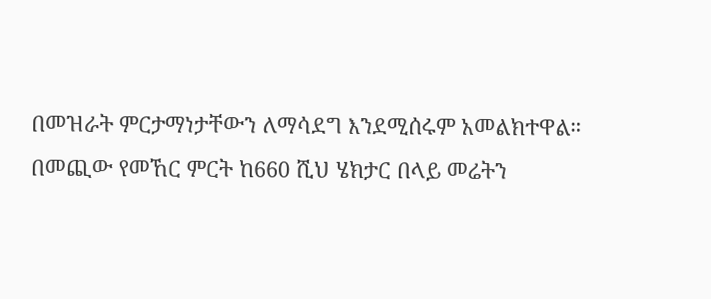በመዝራት ምርታማነታቸውን ለማሳደግ እንደሚሰሩም አመልክተዋል።
በመጪው የመኸር ምርት ከ660 ሺህ ሄክታር በላይ መሬትን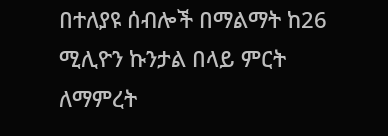በተለያዩ ሰብሎች በማልማት ከ26 ሚሊዮን ኩንታል በላይ ምርት ለማምረት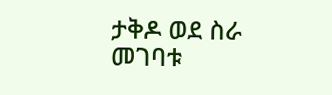ታቅዶ ወደ ስራ መገባቱ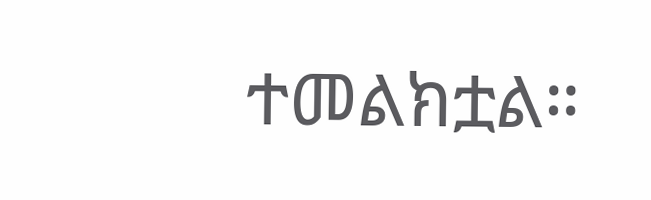ተመልክቷል።